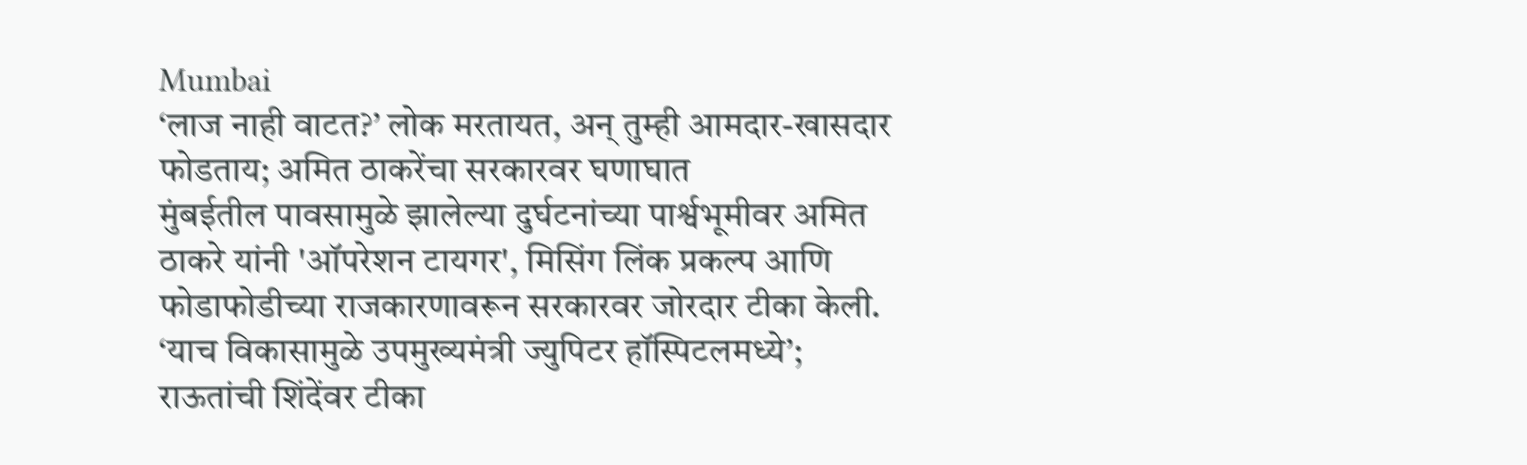Mumbai
‘लाज नाही वाटत?’ लोक मरतायत, अन् तुम्ही आमदार-खासदार फोडताय; अमित ठाकरेंचा सरकारवर घणाघात
मुंबईतील पावसामुळे झालेल्या दुर्घटनांच्या पार्श्वभूमीवर अमित ठाकरे यांनी 'ऑपरेशन टायगर', मिसिंग लिंक प्रकल्प आणि फोडाफोडीच्या राजकारणावरून सरकारवर जोरदार टीका केली.
‘याच विकासामुळे उपमुख्यमंत्री ज्युपिटर हॉस्पिटलमध्ये’; राऊतांची शिंदेंवर टीका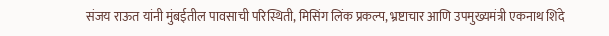संजय राऊत यांनी मुंबईतील पावसाची परिस्थिती, मिसिंग लिंक प्रकल्प, भ्रष्टाचार आणि उपमुख्यमंत्री एकनाथ शिंदे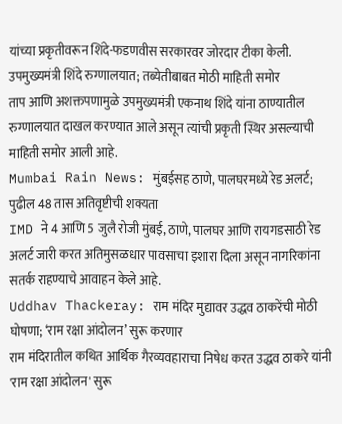यांच्या प्रकृतीवरून शिंदे-फडणवीस सरकारवर जोरदार टीका केली.
उपमुख्यमंत्री शिंदे रुग्णालयात; तब्येतीबाबत मोठी माहिती समोर
ताप आणि अशक्तपणामुळे उपमुख्यमंत्री एकनाथ शिंदे यांना ठाण्यातील रुग्णालयात दाखल करण्यात आले असून त्यांची प्रकृती स्थिर असल्याची माहिती समोर आली आहे.
Mumbai Rain News: मुंबईसह ठाणे, पालघरमध्ये रेड अलर्ट; पुढील 48 तास अतिवृष्टीची शक्यता
IMD ने 4 आणि 5 जुलै रोजी मुंबई, ठाणे, पालघर आणि रायगडसाठी रेड अलर्ट जारी करत अतिमुसळधार पावसाचा इशारा दिला असून नागरिकांना सतर्क राहण्याचे आवाहन केले आहे.
Uddhav Thackeray: राम मंदिर मुद्यावर उद्धव ठाकरेंची मोठी घोषणा; ‘राम रक्षा आंदोलन’ सुरू करणार
राम मंदिरातील कथित आर्थिक गैरव्यवहाराचा निषेध करत उद्धव ठाकरे यांनी 'राम रक्षा आंदोलन' सुरू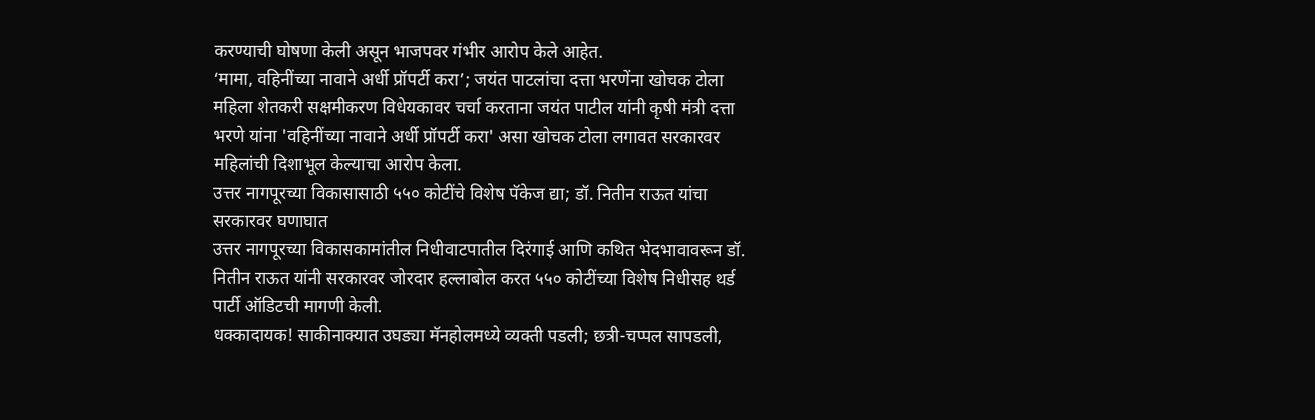करण्याची घोषणा केली असून भाजपवर गंभीर आरोप केले आहेत.
‘मामा, वहिनींच्या नावाने अर्धी प्रॉपर्टी करा’; जयंत पाटलांचा दत्ता भरणेंना खोचक टोला
महिला शेतकरी सक्षमीकरण विधेयकावर चर्चा करताना जयंत पाटील यांनी कृषी मंत्री दत्ता भरणे यांना 'वहिनींच्या नावाने अर्धी प्रॉपर्टी करा' असा खोचक टोला लगावत सरकारवर महिलांची दिशाभूल केल्याचा आरोप केला.
उत्तर नागपूरच्या विकासासाठी ५५० कोटींचे विशेष पॅकेज द्या; डॉ. नितीन राऊत यांचा सरकारवर घणाघात
उत्तर नागपूरच्या विकासकामांतील निधीवाटपातील दिरंगाई आणि कथित भेदभावावरून डॉ. नितीन राऊत यांनी सरकारवर जोरदार हल्लाबोल करत ५५० कोटींच्या विशेष निधीसह थर्ड पार्टी ऑडिटची मागणी केली.
धक्कादायक! साकीनाक्यात उघड्या मॅनहोलमध्ये व्यक्ती पडली; छत्री-चप्पल सापडली,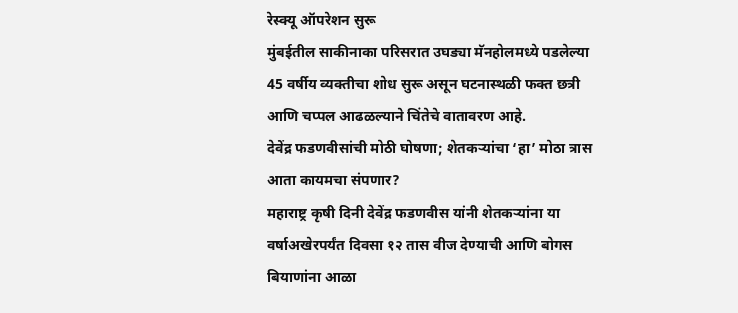रेस्क्यू ऑपरेशन सुरू
मुंबईतील साकीनाका परिसरात उघड्या मॅनहोलमध्ये पडलेल्या 45 वर्षीय व्यक्तीचा शोध सुरू असून घटनास्थळी फक्त छत्री आणि चप्पल आढळल्याने चिंतेचे वातावरण आहे.
देवेंद्र फडणवीसांची मोठी घोषणा; शेतकऱ्यांचा ‘हा’ मोठा त्रास आता कायमचा संपणार?
महाराष्ट्र कृषी दिनी देवेंद्र फडणवीस यांनी शेतकऱ्यांना या वर्षाअखेरपर्यंत दिवसा १२ तास वीज देण्याची आणि बोगस बियाणांना आळा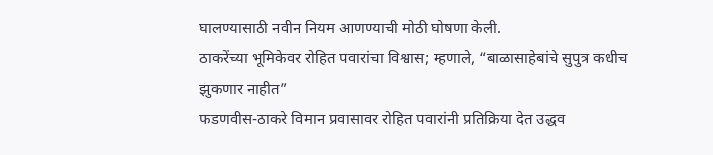घालण्यासाठी नवीन नियम आणण्याची मोठी घोषणा केली.
ठाकरेंच्या भूमिकेवर रोहित पवारांचा विश्वास; म्हणाले, “बाळासाहेबांचे सुपुत्र कधीच झुकणार नाहीत”
फडणवीस-ठाकरे विमान प्रवासावर रोहित पवारांनी प्रतिक्रिया देत उद्धव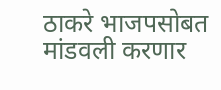ठाकरे भाजपसोबत मांडवली करणार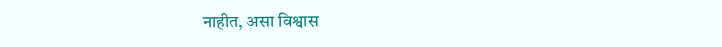नाहीत, असा विश्वास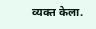व्यक्त केला.